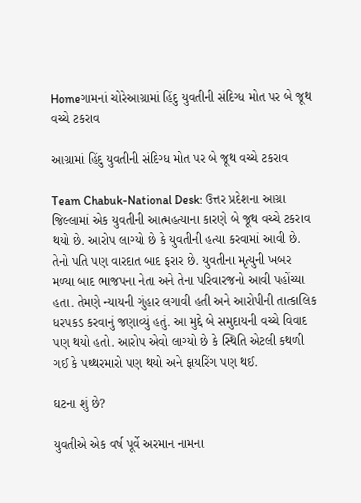Homeગામનાં ચોરેઆગ્રામાં હિંદુ યુવતીની સંદિગ્ધ મોત પર બે જૂથ વચ્ચે ટકરાવ

આગ્રામાં હિંદુ યુવતીની સંદિગ્ધ મોત પર બે જૂથ વચ્ચે ટકરાવ

Team Chabuk-National Desk: ઉત્તર પ્રદેશના આગ્રા જિલ્લામાં એક યુવતીની આત્મહત્યાના કારણે બે જૂથ વચ્ચે ટકરાવ થયો છે. આરોપ લાગ્યો છે કે યુવતીની હત્યા કરવામાં આવી છે. તેનો પતિ પણ વારદાત બાદ ફરાર છે. યુવતીના મૃત્યુની ખબર મળ્યા બાદ ભાજપના નેતા અને તેના પરિવારજનો આવી પહોંચ્યા હતા. તેમણે ન્યાયની ગુંહાર લગાવી હતી અને આરોપીની તાત્કાલિક ધરપકડ કરવાનું જણાવ્યું હતું. આ મુદ્દે બે સમુદાયની વચ્ચે વિવાદ પણ થયો હતો. આરોપ એવો લાગ્યો છે કે સ્થિતિ એટલી કથળી ગઈ કે પથ્થરમારો પણ થયો અને ફાયરિંગ પણ થઈ.

ઘટના શું છે?

યુવતીએ એક વર્ષ પૂર્વે અરમાન નામના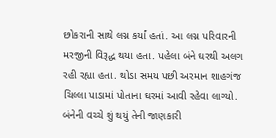છોકરાની સાથે લગ્ન કર્યાં હતાં. આ લગ્ન પરિવારની મરજીની વિરૂદ્ધ થયા હતા. પહેલા બંને ઘરથી અલગ રહી રહ્યા હતા. થોડા સમય પછી અરમાન શાહગંજ ચિલ્લા પાડામાં પોતાના ઘરમાં આવી રહેવા લાગ્યો. બંનેની વચ્ચે શું થયું તેની જાણકારી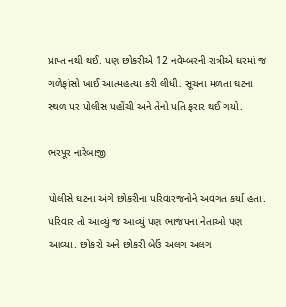પ્રાપ્ત નથી થઈ. પણ છોકરીએ 12 નવેમ્બરની રાત્રીએ ઘરમાં જ ગળેફાંસો ખાઈ આત્મહત્યા કરી લીધી. સૂચના મળતા ઘટના સ્થળ પર પોલીસ પહોંચી અને તેનો પતિ ફરાર થઈ ગયો.

ભરપૂર નારેબાજી

પોલીસે ઘટના અંગે છોકરીના પરિવારજનોને અવગત કર્યા હતા. પરિવાર તો આવ્યું જ આવ્યું પણ ભાજપના નેતાઓ પણ આવ્યા. છોકરો અને છોકરી બેઉં અલગ અલગ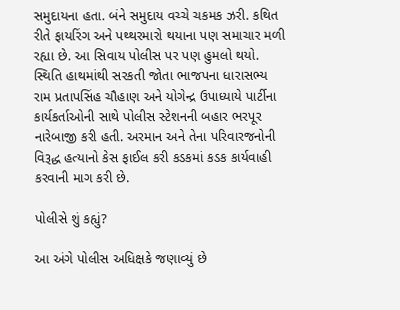સમુદાયના હતા. બંને સમુદાય વચ્ચે ચકમક ઝરી. કથિત રીતે ફાયરિંગ અને પથ્થરમારો થયાના પણ સમાચાર મળી રહ્યા છે. આ સિવાય પોલીસ પર પણ હુમલો થયો. સ્થિતિ હાથમાંથી સરકતી જોતા ભાજપના ધારાસભ્ય રામ પ્રતાપસિંહ ચૌહાણ અને યોગેન્દ્ર ઉપાધ્યાયે પાર્ટીના કાર્યકર્તાઓની સાથે પોલીસ સ્ટેશનની બહાર ભરપૂર નારેબાજી કરી હતી. અરમાન અને તેના પરિવારજનોની વિરૂદ્ધ હત્યાનો કેસ ફાઈલ કરી કડકમાં કડક કાર્યવાહી કરવાની માગ કરી છે.

પોલીસે શું કહ્યું?

આ અંગે પોલીસ અધિક્ષકે જણાવ્યું છે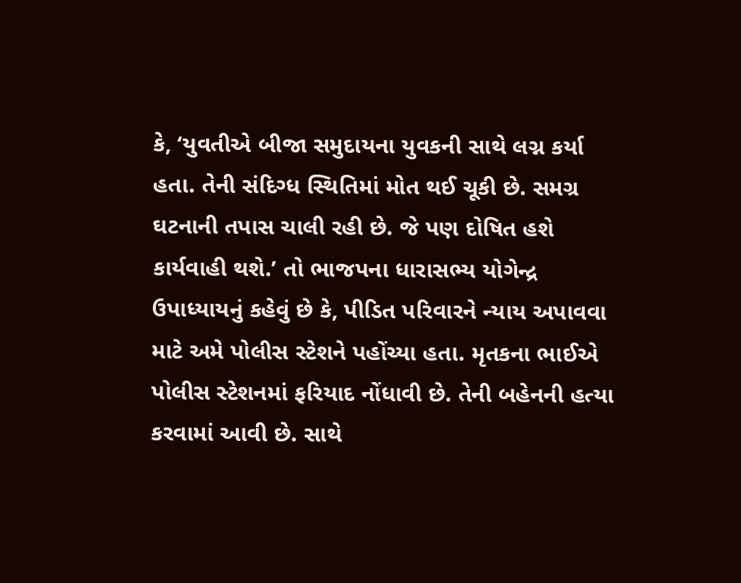કે, ‘યુવતીએ બીજા સમુદાયના યુવકની સાથે લગ્ન કર્યા હતા. તેની સંદિગ્ધ સ્થિતિમાં મોત થઈ ચૂકી છે. સમગ્ર ઘટનાની તપાસ ચાલી રહી છે. જે પણ દોષિત હશે કાર્યવાહી થશે.’ તો ભાજપના ધારાસભ્ય યોગેન્દ્ર ઉપાધ્યાયનું કહેવું છે કે, પીડિત પરિવારને ન્યાય અપાવવા માટે અમે પોલીસ સ્ટેશને પહોંચ્યા હતા. મૃતકના ભાઈએ પોલીસ સ્ટેશનમાં ફરિયાદ નોંધાવી છે. તેની બહેનની હત્યા કરવામાં આવી છે. સાથે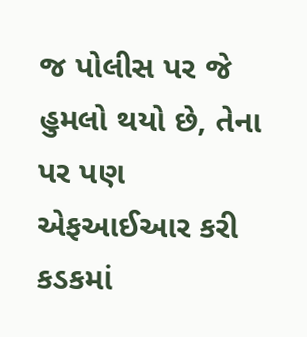જ પોલીસ પર જે હુમલો થયો છે, તેના પર પણ એફઆઈઆર કરી કડકમાં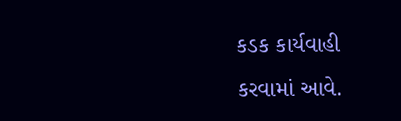કડક કાર્યવાહી કરવામાં આવે.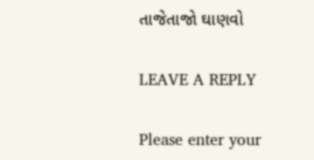તાજેતાજો ઘાણવો

LEAVE A REPLY

Please enter your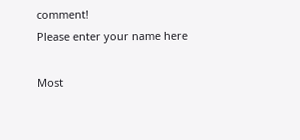comment!
Please enter your name here

Most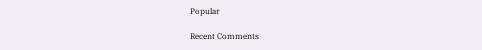Popular

Recent Comments